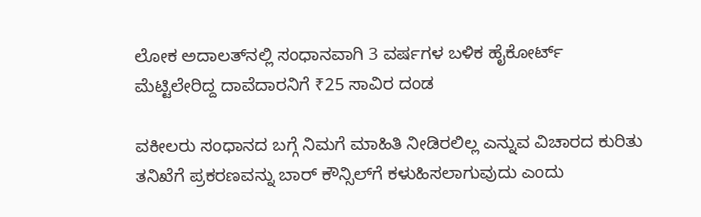ಲೋಕ ಅದಾಲತ್‌ನಲ್ಲಿ ಸಂಧಾನವಾಗಿ 3 ವರ್ಷಗಳ ಬಳಿಕ ಹೈಕೋರ್ಟ್‌ ಮೆಟ್ಟಿಲೇರಿದ್ದ ದಾವೆದಾರನಿಗೆ ₹25 ಸಾವಿರ ದಂಡ

ವಕೀಲರು ಸಂಧಾನದ ಬಗ್ಗೆ ನಿಮಗೆ ಮಾಹಿತಿ ನೀಡಿರಲಿಲ್ಲ ಎನ್ನುವ ವಿಚಾರದ ಕುರಿತು ತನಿಖೆಗೆ ಪ್ರಕರಣವನ್ನು ಬಾರ್‌ ಕೌನ್ಸಿಲ್‌ಗೆ ಕಳುಹಿಸಲಾಗುವುದು ಎಂದು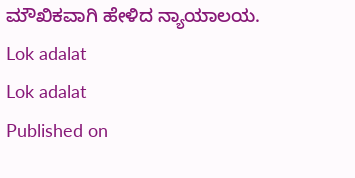ಮೌಖಿಕವಾಗಿ ಹೇಳಿದ ನ್ಯಾಯಾಲಯ.
Lok adalat
Lok adalat
Published on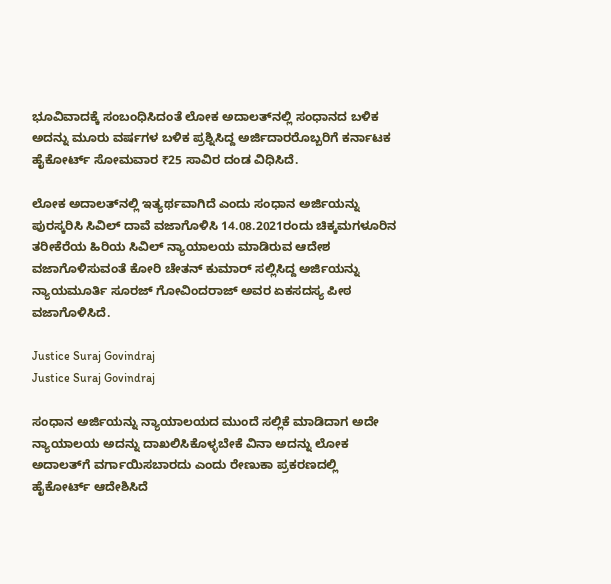ಭೂವಿವಾದಕ್ಕೆ ಸಂಬಂಧಿಸಿದಂತೆ ಲೋಕ ಅದಾಲತ್‌ನಲ್ಲಿ ಸಂಧಾನದ ಬಳಿಕ ಅದನ್ನು ಮೂರು ವರ್ಷಗಳ ಬಳಿಕ ಪ್ರಶ್ನಿಸಿದ್ದ ಅರ್ಜಿದಾರರೊಬ್ಬರಿಗೆ ಕರ್ನಾಟಕ ಹೈಕೋರ್ಟ್‌ ಸೋಮವಾರ ₹25 ಸಾವಿರ ದಂಡ ವಿಧಿಸಿದೆ.

ಲೋಕ ಅದಾಲತ್‌ನಲ್ಲಿ ಇತ್ಯರ್ಥವಾಗಿದೆ ಎಂದು ಸಂಧಾನ ಅರ್ಜಿಯನ್ನು ಪುರಸ್ಕರಿಸಿ ಸಿವಿಲ್‌ ದಾವೆ ವಜಾಗೊಳಿಸಿ 14.08.2021ರಂದು ಚಿಕ್ಕಮಗಳೂರಿನ ತರೀಕೆರೆಯ ಹಿರಿಯ ಸಿವಿಲ್‌ ನ್ಯಾಯಾಲಯ ಮಾಡಿರುವ ಆದೇಶ ವಜಾಗೊಳಿಸುವಂತೆ ಕೋರಿ ಚೇತನ್‌ ಕುಮಾರ್‌ ಸಲ್ಲಿಸಿದ್ದ ಅರ್ಜಿಯನ್ನು ನ್ಯಾಯಮೂರ್ತಿ ಸೂರಜ್‌ ಗೋವಿಂದರಾಜ್‌ ಅವರ ಏಕಸದಸ್ಯ ಪೀಠ ವಜಾಗೊಳಿಸಿದೆ.

Justice Suraj Govindraj
Justice Suraj Govindraj

ಸಂಧಾನ ಅರ್ಜಿಯನ್ನು ನ್ಯಾಯಾಲಯದ ಮುಂದೆ ಸಲ್ಲಿಕೆ ಮಾಡಿದಾಗ ಅದೇ ನ್ಯಾಯಾಲಯ ಅದನ್ನು ದಾಖಲಿಸಿಕೊಳ್ಳಬೇಕೆ ವಿನಾ ಅದನ್ನು ಲೋಕ ಅದಾಲತ್‌ಗೆ ವರ್ಗಾಯಿಸಬಾರದು ಎಂದು ರೇಣುಕಾ ಪ್ರಕರಣದಲ್ಲಿ ಹೈಕೋರ್ಟ್‌ ಆದೇಶಿಸಿದೆ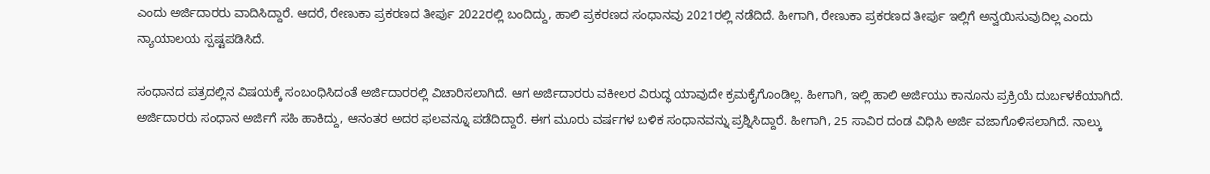ಎಂದು ಅರ್ಜಿದಾರರು ವಾದಿಸಿದ್ದಾರೆ. ಆದರೆ, ರೇಣುಕಾ ಪ್ರಕರಣದ ತೀರ್ಪು 2022ರಲ್ಲಿ ಬಂದಿದ್ದು, ಹಾಲಿ ಪ್ರಕರಣದ ಸಂಧಾನವು 2021ರಲ್ಲಿ ನಡೆದಿದೆ. ಹೀಗಾಗಿ, ರೇಣುಕಾ ಪ್ರಕರಣದ ತೀರ್ಪು ಇಲ್ಲಿಗೆ ಅನ್ವಯಿಸುವುದಿಲ್ಲ ಎಂದು ನ್ಯಾಯಾಲಯ ಸ್ಪಷ್ಟಪಡಿಸಿದೆ.

ಸಂಧಾನದ ಪತ್ರದಲ್ಲಿನ ವಿಷಯಕ್ಕೆ ಸಂಬಂಧಿಸಿದಂತೆ ಅರ್ಜಿದಾರರಲ್ಲಿ ವಿಚಾರಿಸಲಾಗಿದೆ. ಆಗ ಅರ್ಜಿದಾರರು ವಕೀಲರ ವಿರುದ್ಧ ಯಾವುದೇ ಕ್ರಮಕೈಗೊಂಡಿಲ್ಲ. ಹೀಗಾಗಿ, ಇಲ್ಲಿ ಹಾಲಿ ಅರ್ಜಿಯು ಕಾನೂನು ಪ್ರಕ್ರಿಯೆ ದುರ್ಬಳಕೆಯಾಗಿದೆ. ಅರ್ಜಿದಾರರು ಸಂಧಾನ ಅರ್ಜಿಗೆ ಸಹಿ ಹಾಕಿದ್ದು, ಆನಂತರ ಅದರ ಫಲವನ್ನೂ ಪಡೆದಿದ್ದಾರೆ. ಈಗ ಮೂರು ವರ್ಷಗಳ ಬಳಿಕ ಸಂಧಾನವನ್ನು ಪ್ರಶ್ನಿಸಿದ್ದಾರೆ. ಹೀಗಾಗಿ, 25 ಸಾವಿರ ದಂಡ ವಿಧಿಸಿ ಅರ್ಜಿ ವಜಾಗೊಳಿಸಲಾಗಿದೆ. ನಾಲ್ಕು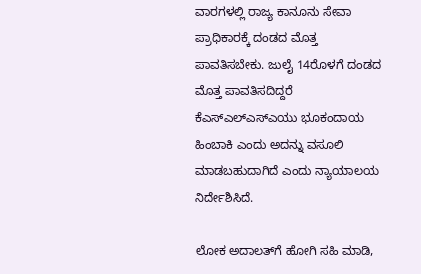ವಾರಗಳಲ್ಲಿ ರಾಜ್ಯ ಕಾನೂನು ಸೇವಾ ಪ್ರಾಧಿಕಾರಕ್ಕೆ ದಂಡದ ಮೊತ್ತ ಪಾವತಿಸಬೇಕು. ಜುಲೈ 14ರೊಳಗೆ ದಂಡದ ಮೊತ್ತ ಪಾವತಿಸದಿದ್ದರೆ ಕೆಎಸ್‌ಎಲ್‌ಎಸ್‌ಎಯು ಭೂಕಂದಾಯ ಹಿಂಬಾಕಿ ಎಂದು ಅದನ್ನು ವಸೂಲಿ ಮಾಡಬಹುದಾಗಿದೆ ಎಂದು ನ್ಯಾಯಾಲಯ ನಿರ್ದೇಶಿಸಿದೆ.

ಲೋಕ ಅದಾಲತ್‌ಗೆ ಹೋಗಿ ಸಹಿ ಮಾಡಿ,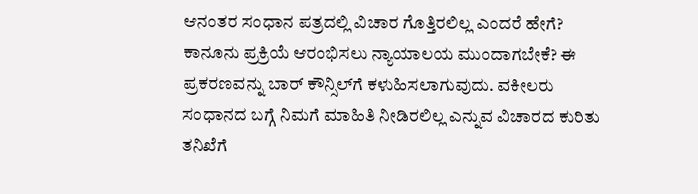ಆನಂತರ ಸಂಧಾನ ಪತ್ರದಲ್ಲಿ ವಿಚಾರ ಗೊತ್ತಿರಲಿಲ್ಲ ಎಂದರೆ ಹೇಗೆ? ಕಾನೂನು ಪ್ರಕ್ರಿಯೆ ಆರಂಭಿಸಲು ನ್ಯಾಯಾಲಯ ಮುಂದಾಗಬೇಕೆ? ಈ ಪ್ರಕರಣವನ್ನು ಬಾರ್‌ ಕೌನ್ಸಿಲ್‌ಗೆ ಕಳುಹಿಸಲಾಗುವುದು. ವಕೀಲರು ಸಂಧಾನದ ಬಗ್ಗೆ ನಿಮಗೆ ಮಾಹಿತಿ ನೀಡಿರಲಿಲ್ಲ ಎನ್ನುವ ವಿಚಾರದ ಕುರಿತು ತನಿಖೆಗೆ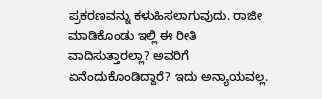ಪ್ರಕರಣವನ್ನು ಕಳುಹಿಸಲಾಗುವುದು. ರಾಜೀ ಮಾಡಿಕೊಂಡು ಇಲ್ಲಿ ಈ ರೀತಿ ವಾದಿಸುತ್ತಾರಲ್ಲಾ? ಅವರಿಗೆ ಏನೆಂದುಕೊಂಡಿದ್ದಾರೆ? ಇದು ಅನ್ಯಾಯವಲ್ಲ.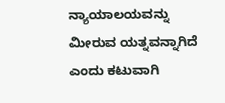ನ್ಯಾಯಾಲಯವನ್ನು ಮೀರುವ ಯತ್ನವನ್ನಾಗಿದೆ ಎಂದು ಕಟುವಾಗಿ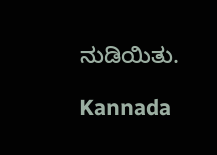ನುಡಿಯಿತು.

Kannada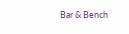Bar & Bench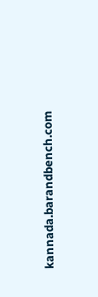kannada.barandbench.com